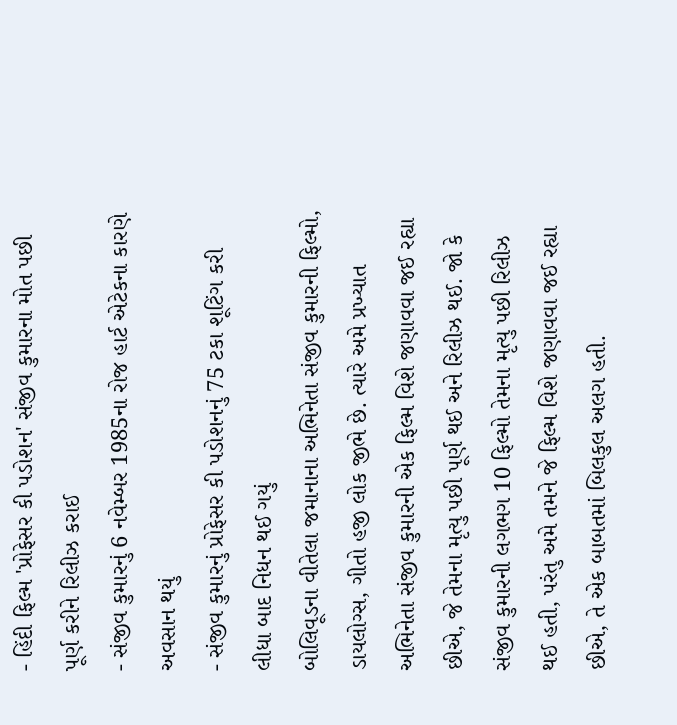- હિંદી ફિલ્મ 'પ્રોફેસર કી પડોશન' સંજીવ કુમારના મોત પછી પૂર્ણ કરીને રિલીઝ કરાઈ
- સંજીવ કુમારનું 6 નવેમ્બર 1985ના રોજ હાર્ટ એટેકના કારણે અવસાન થયું
- સંજીવ કુમારનું પ્રોફેસર કી પડોશનનું 75 ટકા શૂટિંગ કરી લીધા બાદ નિધન થઈ ગયું
બોલિવૂડના વીતેલા જમાનાના અભિનેતા સંજીવ કુમારની ફિલ્મો, ડાયલોગ્સ, ગીતો હજી લોક જીભે છે. ત્યારે અમે પ્રખ્યાત અભિનેતા સંજીવ કુમારની એક ફિલ્મ વિશે જણાવવા જઈ રહ્યા છીએ, જે તેમના મૃત્યુ પછી પૂર્ણ થઈ અને રિલીઝ થઈ. જો કે સંજીવ કુમારની લગભગ 10 ફિલ્મો તેમના મૃત્યુ પછી રિલીઝ થઈ હતી, પરંતુ અમે તમને જે ફિલ્મ વિશે જણાવવા જઈ રહ્યા છીએ, તે એક બાબતમાં બિલકુલ અલગ હતી.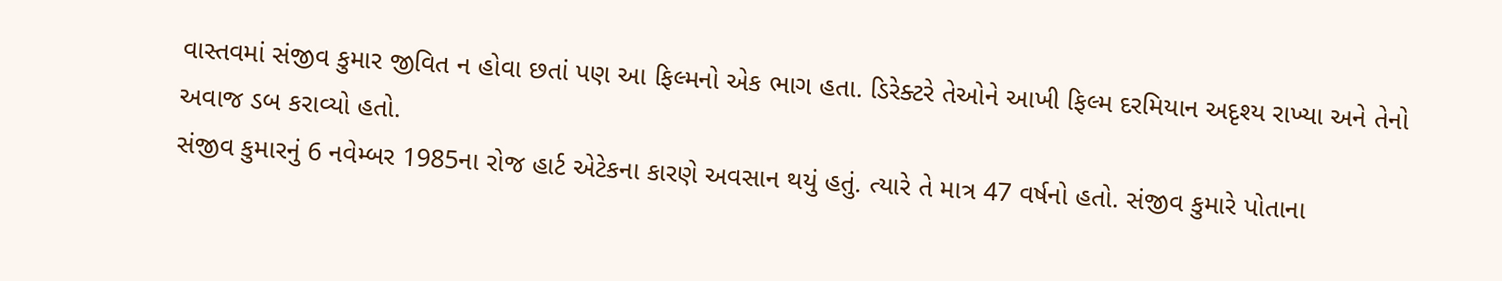વાસ્તવમાં સંજીવ કુમાર જીવિત ન હોવા છતાં પણ આ ફિલ્મનો એક ભાગ હતા. ડિરેક્ટરે તેઓને આખી ફિલ્મ દરમિયાન અદૃશ્ય રાખ્યા અને તેનો અવાજ ડબ કરાવ્યો હતો.
સંજીવ કુમારનું 6 નવેમ્બર 1985ના રોજ હાર્ટ એટેકના કારણે અવસાન થયું હતું. ત્યારે તે માત્ર 47 વર્ષનો હતો. સંજીવ કુમારે પોતાના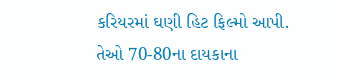કરિયરમાં ઘણી હિટ ફિલ્મો આપી. તેઓ 70-80ના દાયકાના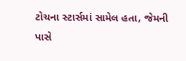ટોચના સ્ટાર્સમાં સામેલ હતા, જેમની પાસે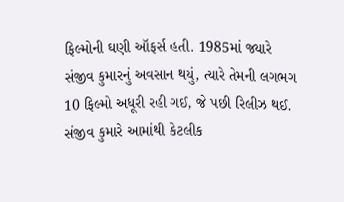ફિલ્મોની ઘણી ઑફર્સ હતી. 1985માં જ્યારે સંજીવ કુમારનું અવસાન થયું, ત્યારે તેમની લગભગ 10 ફિલ્મો અધૂરી રહી ગઈ, જે પછી રિલીઝ થઈ. સંજીવ કુમારે આમાંથી કેટલીક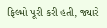ફિલ્મો પૂરી કરી હતી, જ્યારે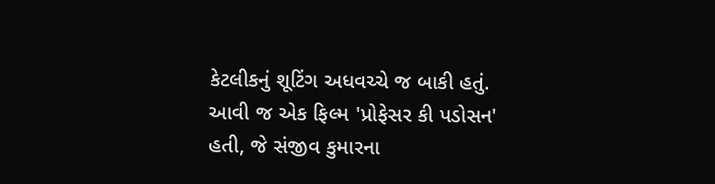કેટલીકનું શૂટિંગ અધવચ્ચે જ બાકી હતું. આવી જ એક ફિલ્મ 'પ્રોફેસર કી પડોસન' હતી, જે સંજીવ કુમારના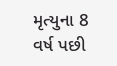મૃત્યુના 8 વર્ષ પછી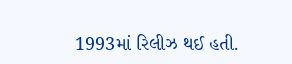1993માં રિલીઝ થઈ હતી.